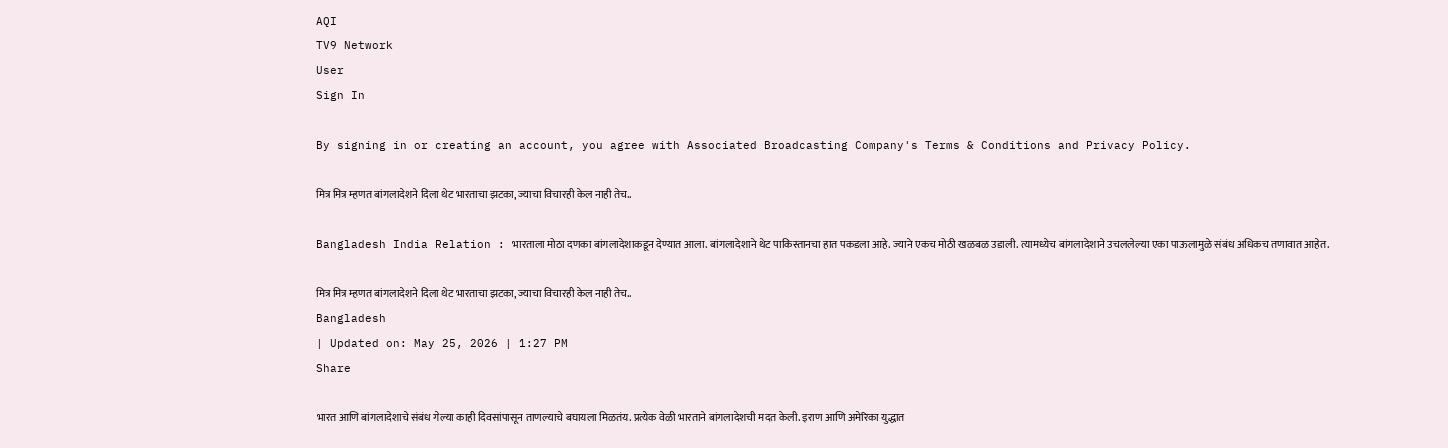AQI
TV9 Network
User
Sign In

By signing in or creating an account, you agree with Associated Broadcasting Company's Terms & Conditions and Privacy Policy.

मित्र मित्र म्हणत बांगलादेशने दिला थेट भारताचा झटका, ज्याचा विचारही केल नाही तेच..

Bangladesh India Relation : भारताला मोठा दणका बांगलादेशाकडून देण्यात आला. बांगलादेशाने थेट पाकिस्तानचा हात पकडला आहे. ज्याने एकच मोठी खळबळ उडाली. त्यामध्येच बांगलादेशाने उचललेल्या एका पाऊलामुळे संबंध अधिकच तणावात आहेत.

मित्र मित्र म्हणत बांगलादेशने दिला थेट भारताचा झटका, ज्याचा विचारही केल नाही तेच..
Bangladesh
| Updated on: May 25, 2026 | 1:27 PM
Share

भारत आणि बांगलादेशाचे संबंध गेल्या काही दिवसांपासून ताणल्याचे बघायला मिळतंय. प्रत्येक वेळी भारताने बांगलादेशची मदत केली. इराण आणि अमेरिका युद्धात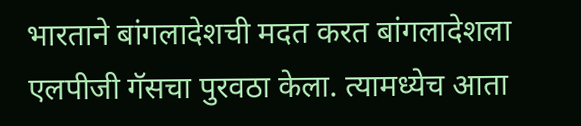भारताने बांगलादेशची मदत करत बांगलादेशला एलपीजी गॅसचा पुरवठा केला. त्यामध्येच आता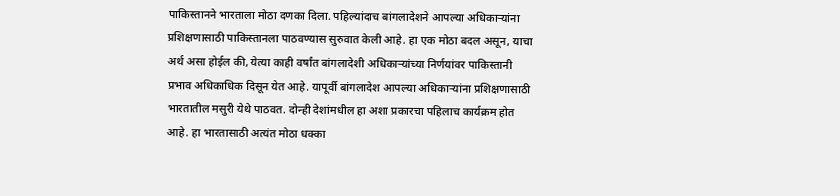पाकिस्तानने भारताला मोठा दणका दिला. पहिल्यांदाच बांगलादेशने आपल्या अधिकाऱ्यांना प्रशिक्षणासाठी पाकिस्तानला पाठवण्यास सुरुवात केली आहे. हा एक मोठा बदल असून, याचा अर्थ असा होईल की, येत्या काही वर्षांत बांगलादेशी अधिकाऱ्यांच्या निर्णयांवर पाकिस्तानी प्रभाव अधिकाधिक दिसून येत आहे. यापूर्वी बांगलादेश आपल्या अधिकाऱ्यांना प्रशिक्षणासाठी भारतातील मसुरी येथे पाठवत. दोन्ही देशांमधील हा अशा प्रकारचा पहिलाच कार्यक्रम होत आहे. हा भारतासाठी अत्यंत मोठा धक्का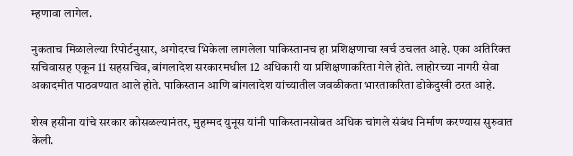म्हणावा लागेल.

नुकताच मिळालेल्या रिपोर्टनुसार, अगोदरच भिकेला लागलेला पाकिस्तानच हा प्रशिक्षणाचा खर्च उचलत आहे. एका अतिरिक्त सचिवासह एकून 11 सहसचिव, बांगलादेश सरकारमधील 12 अधिकारी या प्रशिक्षणाकरिता गेले होते. लाहोरच्या नागरी सेवा अकादमीत पाठवण्यात आले होते. पाकिस्तान आणि बांगलादेश यांच्यातील जवळीकता भारताकरिता डोकेदुखी ठरत आहे.

शेख हसीना यांचे सरकार कोसळल्यानंतर, मुहम्मद युनूस यांनी पाकिस्तानसोबत अधिक चांगले संबंध निर्माण करण्यास सुरुवात केली.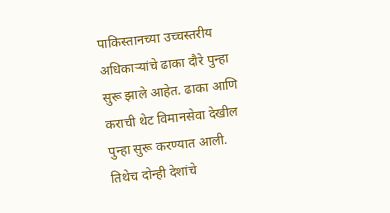पाकिस्तानच्या उच्चस्तरीय अधिकाऱ्यांचे ढाका दौरे पुन्हा सुरू झाले आहेत. ढाका आणि कराची थेट विमानसेवा देखील पुन्हा सुरू करण्यात आली. तिथेच दोन्ही देशांचे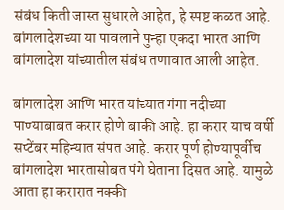संबंध किती जास्त सुधारले आहेत, हे स्पष्ट कळत आहे. बांगलादेशच्या या पावलाने पुन्हा एकदा भारत आणि बांगलादेश यांच्यातील संबंध तणावात आली आहेत.

बांगलादेश आणि भारत यांच्यात गंगा नदीच्या पाण्याबाबत करार होणे बाकी आहे. हा करार याच वर्षी सप्टेंबर महिन्यात संपत आहे. करार पूर्ण होण्यापूर्वीच बांगलादेश भारतासोबत पंगे घेताना दिसत आहे. यामुळे आता हा करारात नक्की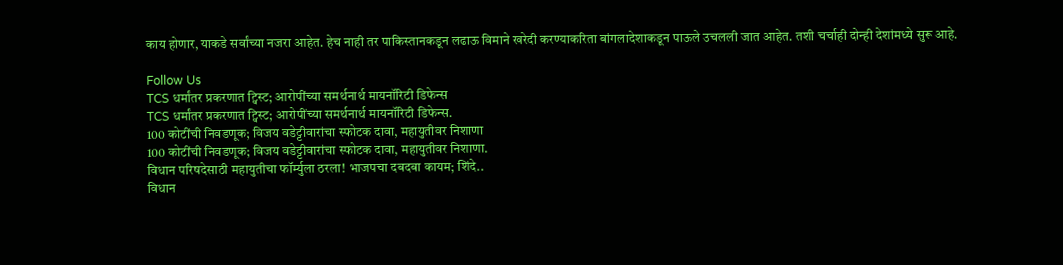काय होणार, याकडे सर्वांच्या नजरा आहेत. हेच नाही तर पाकिस्तानकडून लढाऊ विमाने खरेदी करण्याकरिता बांगलादेशाकडून पाऊले उचलली जात आहेत. तशी चर्चाही दोन्ही देशांमध्ये सुरू आहे.

Follow Us
TCS धर्मांतर प्रकरणात ट्विस्ट; आरोपींच्या समर्थनार्थ मायनॉरिटी डिफेन्स
TCS धर्मांतर प्रकरणात ट्विस्ट; आरोपींच्या समर्थनार्थ मायनॉरिटी डिफेन्स.
100 कोटींची निवडणूक; विजय वडेट्टीवारांचा स्फोटक दावा, महायुतीवर निशाणा
100 कोटींची निवडणूक; विजय वडेट्टीवारांचा स्फोटक दावा, महायुतीवर निशाणा.
विधान परिषदेसाठी महायुतीचा फॉर्म्युला ठरला! भाजपचा दबदबा कायम; शिंदे..
विधान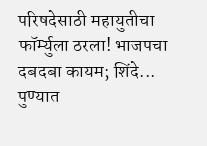परिषदेसाठी महायुतीचा फॉर्म्युला ठरला! भाजपचा दबदबा कायम; शिंदे...
पुण्यात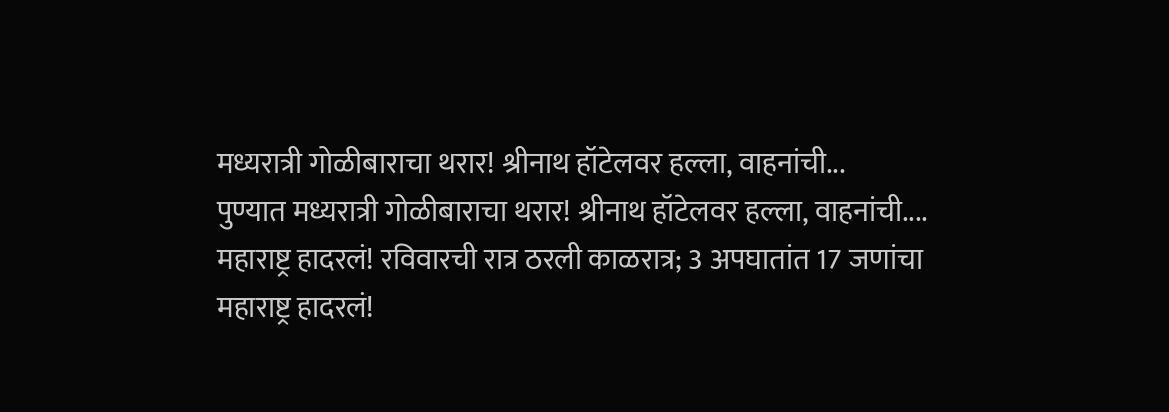मध्यरात्री गोळीबाराचा थरार! श्रीनाथ हॉटेलवर हल्ला, वाहनांची...
पुण्यात मध्यरात्री गोळीबाराचा थरार! श्रीनाथ हॉटेलवर हल्ला, वाहनांची....
महाराष्ट्र हादरलं! रविवारची रात्र ठरली काळरात्र; 3 अपघातांत 17 जणांचा
महाराष्ट्र हादरलं!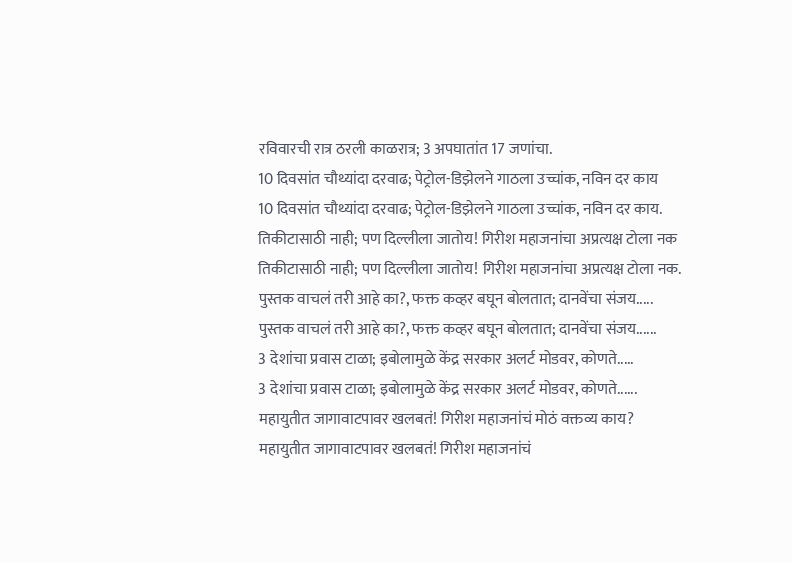रविवारची रात्र ठरली काळरात्र; 3 अपघातांत 17 जणांचा.
10 दिवसांत चौथ्यांदा दरवाढ; पेट्रोल-डिझेलने गाठला उच्चांक, नविन दर काय
10 दिवसांत चौथ्यांदा दरवाढ; पेट्रोल-डिझेलने गाठला उच्चांक, नविन दर काय.
तिकीटासाठी नाही; पण दिल्लीला जातोय! गिरीश महाजनांचा अप्रत्यक्ष टोला नक
तिकीटासाठी नाही; पण दिल्लीला जातोय! गिरीश महाजनांचा अप्रत्यक्ष टोला नक.
पुस्तक वाचलं तरी आहे का?, फक्त कव्हर बघून बोलतात; दानवेंचा संजय.....
पुस्तक वाचलं तरी आहे का?, फक्त कव्हर बघून बोलतात; दानवेंचा संजय......
3 देशांचा प्रवास टाळा; इबोलामुळे केंद्र सरकार अलर्ट मोडवर, कोणते.....
3 देशांचा प्रवास टाळा; इबोलामुळे केंद्र सरकार अलर्ट मोडवर, कोणते......
महायुतीत जागावाटपावर खलबतं! गिरीश महाजनांचं मोठं वक्तव्य काय?
महायुतीत जागावाटपावर खलबतं! गिरीश महाजनांचं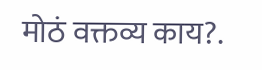मोठं वक्तव्य काय?.